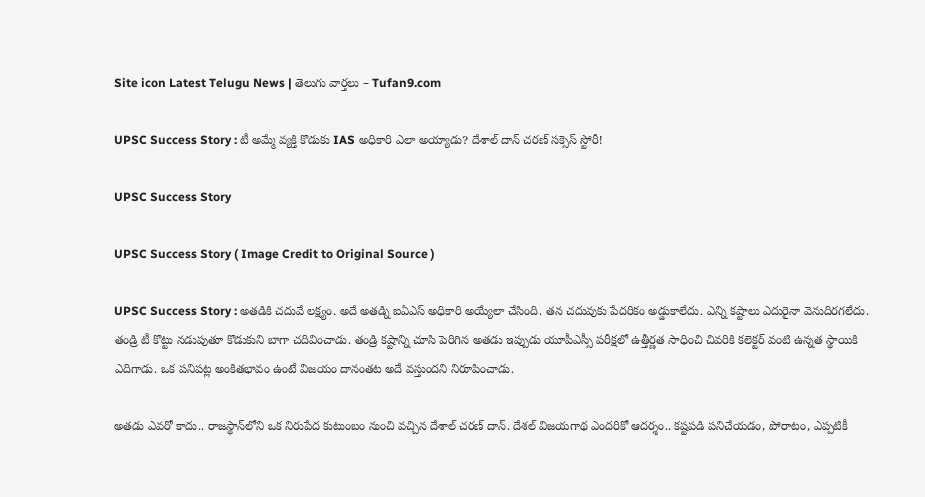Site icon Latest Telugu News | తెలుగు వార్తలు – Tufan9.com

UPSC Success Story : టీ అమ్మే వ్యక్తి కొడుకు IAS అధికారి ఎలా అయ్యాడు? దేశాల్ దాన్ చరణ్‌ సక్సెస్ స్టోరీ!

UPSC Success Story

UPSC Success Story ( Image Credit to Original Source )

UPSC Success Story : అతడికి చదువే లక్ష్యం. అదే అతడ్ని ఐఏఎస్ అధికారి అయ్యేలా చేసింది. తన చదువుకు పేదరికం అడ్డుకాలేదు. ఎన్ని కష్టాలు ఎదురైనా వెనుదిరగలేదు. తండ్రి టీ కొట్టు నడుపుతూ కొడుకుని బాగా చదివించాడు. తండ్రి కష్టాన్ని చూసి పెరిగిన అతడు ఇప్పుడు యూపీఎస్సీ పరీక్షలో ఉత్తీర్ణత సాధించి చివరికి కలెక్టర్ వంటి ఉన్నత స్థాయికి ఎదిగాడు. ఒక పనిపట్ల అంకితభావం ఉంటే విజయం దానంతట అదే వస్తుందని నిరూపించాడు.

అతడు ఎవరో కాదు.. రాజస్థాన్‌లోని ఒక నిరుపేద కుటుంబం నుంచి వచ్చిన దేశాల్ చరణ్ దాన్‌. దేశల్ విజయగాథ ఎందరికో ఆదర్శం.. కష్టపడి పనిచేయడం, పోరాటం, ఎప్పటికీ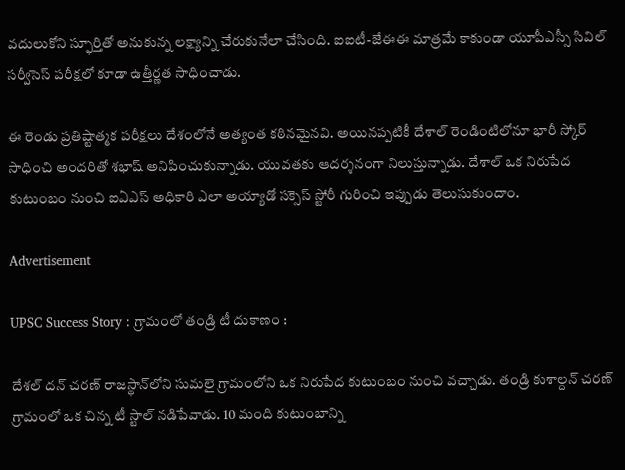వదులుకోని స్ఫూర్తితో అనుకున్న లక్ష్యాన్ని చేరుకునేలా చేసింది. ఐఐటీ-జేఈఈ మాత్రమే కాకుండా యూపీఎస్సీ సివిల్ సర్వీసెస్ పరీక్షలో కూడా ఉత్తీర్ణత సాధించాడు.

ఈ రెండు ప్రతిష్టాత్మక పరీక్షలు దేశంలోనే అత్యంత కఠినమైనవి. అయినప్పటికీ దేశాల్ రెండింటిలోనూ భారీ స్కోర్ సాధించి అందరితో శభాష్ అనిపించుకున్నాడు. యువతకు ఆదర్శనంగా నిలుస్తున్నాడు. దేశాల్ ఒక నిరుపేద కుటుంబం నుంచి ఐఏఎస్ అధికారి ఎలా అయ్యాడో సక్సెస్ స్టోరీ గురించి ఇప్పుడు తెలుసుకుందాం.

Advertisement

UPSC Success Story : గ్రామంలో తండ్రి టీ దుకాణం :

దేశల్ దన్ చరణ్ రాజస్థాన్‌లోని సుమలై గ్రామంలోని ఒక నిరుపేద కుటుంబం నుంచి వచ్చాడు. తండ్రి కుశాల్దన్ చరణ్ గ్రామంలో ఒక చిన్న టీ స్టాల్ నడిపేవాడు. 10 మంది కుటుంబాన్ని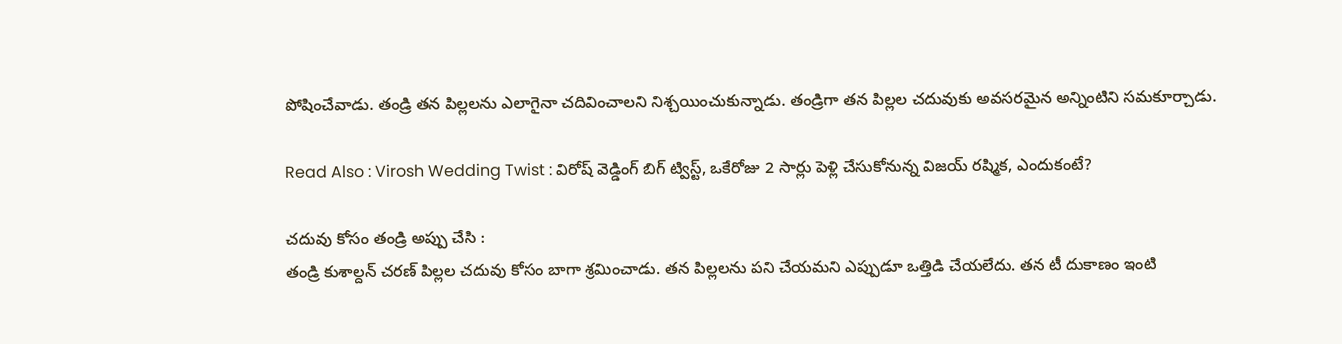పోషించేవాడు. తండ్రి తన పిల్లలను ఎలాగైనా చదివించాలని నిశ్చయించుకున్నాడు. తండ్రిగా తన పిల్లల చదువుకు అవసరమైన అన్నింటిని సమకూర్చాడు.

Read Also : Virosh Wedding Twist : విరోష్ వెడ్డింగ్ బిగ్ ట్విస్ట్, ఒకేరోజు 2 సార్లు పెళ్లి చేసుకోనున్న విజయ్ రష్మిక, ఎందుకంటే?

చదువు కోసం తండ్రి అప్పు చేసి :
తండ్రి కుశాల్దన్ చరణ్ పిల్లల చదువు కోసం బాగా శ్రమించాడు. తన పిల్లలను పని చేయమని ఎప్పుడూ ఒత్తిడి చేయలేదు. తన టీ దుకాణం ఇంటి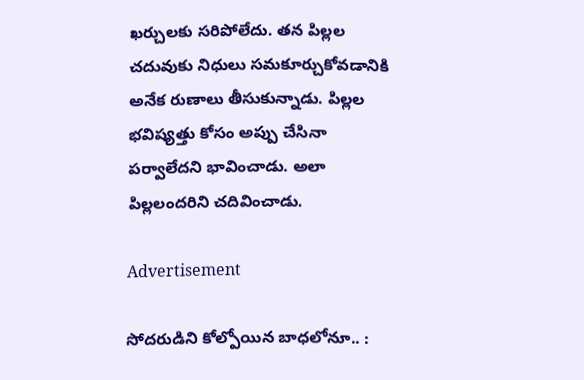ఖర్చులకు సరిపోలేదు. తన పిల్లల చదువుకు నిధులు సమకూర్చుకోవడానికి అనేక రుణాలు తీసుకున్నాడు. పిల్లల భవిష్యత్తు కోసం అప్పు చేసినా పర్వాలేదని భావించాడు. అలా పిల్లలందరిని చదివించాడు.

Advertisement

సోదరుడిని కోల్పోయిన బాధలోనూ.. :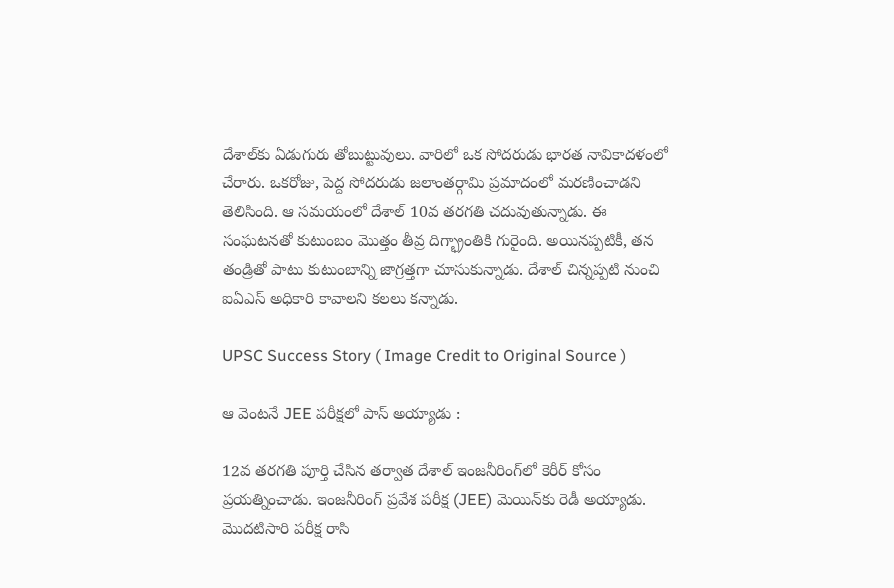దేశాల్‌కు ఏడుగురు తోబుట్టువులు. వారిలో ఒక సోదరుడు భారత నావికాదళంలో చేరారు. ఒకరోజు, పెద్ద సోదరుడు జలాంతర్గామి ప్రమాదంలో మరణించాడని తెలిసింది. ఆ సమయంలో దేశాల్ 10వ తరగతి చదువుతున్నాడు. ఈ సంఘటనతో కుటుంబం మొత్తం తీవ్ర దిగ్భ్రాంతికి గురైంది. అయినప్పటికీ, తన తండ్రితో పాటు కుటుంబాన్ని జాగ్రత్తగా చూసుకున్నాడు. దేశాల్ చిన్నప్పటి నుంచి ఐఏఎస్ అధికారి కావాలని కలలు కన్నాడు.

UPSC Success Story ( Image Credit to Original Source )

ఆ వెంటనే JEE పరీక్షలో పాస్ అయ్యాడు :

12వ తరగతి పూర్తి చేసిన తర్వాత దేశాల్ ఇంజనీరింగ్‌లో కెరీర్‌ కోసం ప్రయత్నించాడు. ఇంజనీరింగ్ ప్రవేశ పరీక్ష (JEE) మెయిన్‌కు రెడీ అయ్యాడు. మొదటిసారి పరీక్ష రాసి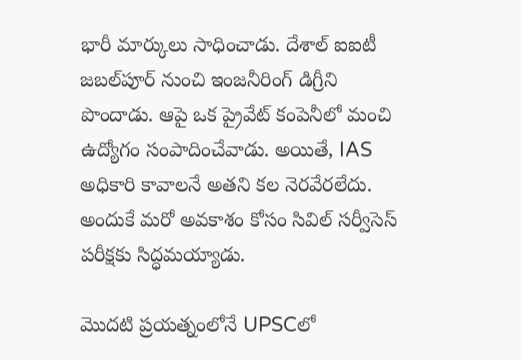భారీ మార్కులు సాధించాడు. దేశాల్ ఐఐటీ జబల్‌పూర్ నుంచి ఇంజనీరింగ్ డిగ్రీని పొందాడు. ఆపై ఒక ప్రైవేట్ కంపెనీలో మంచి ఉద్యోగం సంపాదించేవాడు. అయితే, IAS అధికారి కావాలనే అతని కల నెరవేరలేదు. అందుకే మరో అవకాశం కోసం సివిల్ సర్వీసెస్ పరీక్షకు సిద్ధమయ్యాడు.

మొదటి ప్రయత్నంలోనే UPSCలో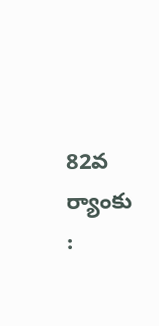82వ ర్యాంకు :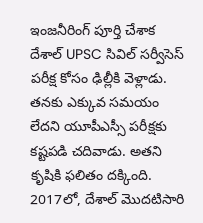ఇంజనీరింగ్ పూర్తి చేశాక దేశాల్ UPSC సివిల్ సర్వీసెస్ పరీక్ష కోసం ఢిల్లీకి వెళ్లాడు. తనకు ఎక్కువ సమయం లేదని యూపీఎస్సీ పరీక్షకు కష్టపడి చదివాడు. అతని కృషికి ఫలితం దక్కింది. 2017లో, దేశాల్ మొదటిసారి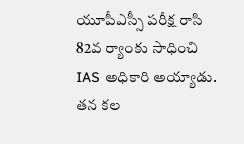యూపీఎస్సీ పరీక్ష రాసి 82వ ర్యాంకు సాధించి IAS అధికారి అయ్యాడు. తన కల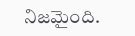నిజమైంది.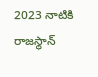2023 నాటికి రాజస్థాన్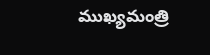ముఖ్యమంత్రి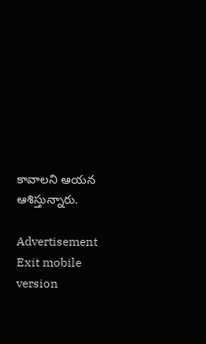కావాలని ఆయన ఆశిస్తున్నారు.

Advertisement
Exit mobile version